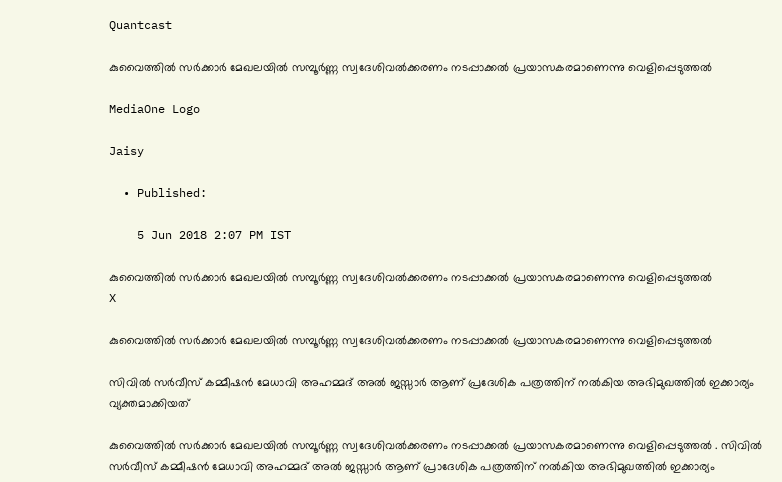Quantcast

കുവൈത്തിൽ സർക്കാർ മേഖലയിൽ സമ്പൂർണ്ണ സ്വദേശിവൽക്കരണം നടപ്പാക്കൽ പ്രയാസകരമാണെന്നു വെളിപ്പെടുത്തൽ

MediaOne Logo

Jaisy

  • Published:

    5 Jun 2018 2:07 PM IST

കുവൈത്തിൽ സർക്കാർ മേഖലയിൽ സമ്പൂർണ്ണ സ്വദേശിവൽക്കരണം നടപ്പാക്കൽ പ്രയാസകരമാണെന്നു വെളിപ്പെടുത്തൽ
X

കുവൈത്തിൽ സർക്കാർ മേഖലയിൽ സമ്പൂർണ്ണ സ്വദേശിവൽക്കരണം നടപ്പാക്കൽ പ്രയാസകരമാണെന്നു വെളിപ്പെടുത്തൽ

സിവിൽ സർവീസ് കമ്മീഷൻ മേധാവി അഹമ്മദ് അൽ ജസ്സാർ ആണ് പ്രദേശിക പത്രത്തിന് നൽകിയ അഭിമുഖത്തിൽ ഇക്കാര്യം വ്യക്തമാക്കിയത്

കുവൈത്തിൽ സർക്കാർ മേഖലയിൽ സമ്പൂർണ്ണ സ്വദേശിവൽക്കരണം നടപ്പാക്കൽ പ്രയാസകരമാണെന്നു വെളിപ്പെടുത്തൽ . സിവിൽ സർവീസ് കമ്മീഷൻ മേധാവി അഹമ്മദ് അൽ ജസ്സാർ ആണ് പ്രാദേശിക പത്രത്തിന് നൽകിയ അഭിമുഖത്തിൽ ഇക്കാര്യം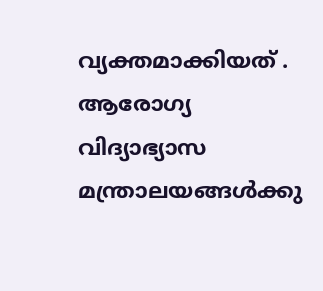വ്യക്തമാക്കിയത് . ആരോഗ്യ വിദ്യാഭ്യാസ മന്ത്രാലയങ്ങൾക്കു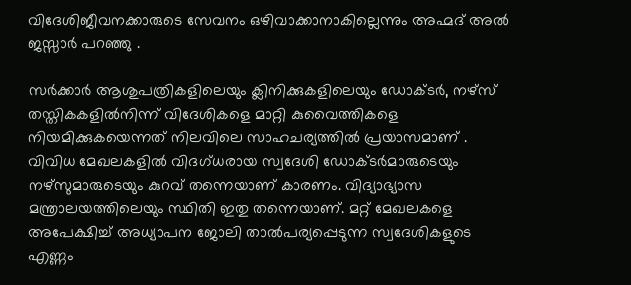വിദേശിജീവനക്കാരുടെ സേവനം ഒഴിവാക്കാനാകില്ലെന്നും അഹ്മദ് അൽ ജസ്സാർ പറഞ്ഞു .

സർക്കാർ ആശുപത്രികളിലെയും ക്ലിനിക്കുകളിലെയും ഡോക്ടർ, നഴ്സ് തസ്തികകളിൽനിന്ന് വിദേശികളെ മാറ്റി കുവൈത്തികളെ നിയമിക്കുകയെന്നത് നിലവിലെ സാഹചര്യത്തിൽ പ്രയാസമാണ് . വിവിധ മേഖലകളിൽ വിദഗ്ധരായ സ്വദേശി ഡോക്ടർമാരുടെയും നഴ്സുമാരുടെയും കുറവ് തന്നെയാണ് കാരണം. വിദ്യാഭ്യാസ മന്ത്രാലയത്തിലെയും സ്ഥിതി ഇതു തന്നെയാണ്. മറ്റ് മേഖലകളെ അപേക്ഷിച്ച് അധ്യാപന ജോലി താൽപര്യപ്പെടുന്ന സ്വദേശികളുടെ എണ്ണം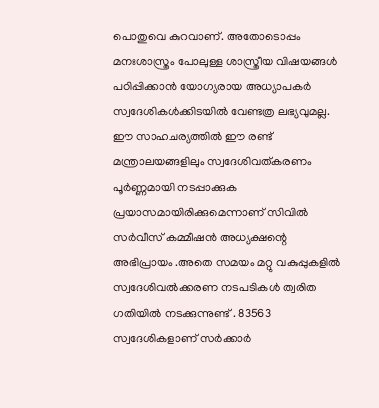പൊതുവെ കുറവാണ്. അതോടൊപ്പം മനഃശാസ്ത്രം പോലുള്ള ശാസ്ത്രീയ വിഷയങ്ങൾ പഠിപ്പിക്കാൻ യോഗ്യരായ അധ്യാപകർ സ്വദേശികൾക്കിടയിൽ വേണ്ടത്ര ലഭ്യവുമല്ല. ഈ സാഹചര്യത്തിൽ ഈ രണ്ട് മന്ത്രാലയങ്ങളിലും സ്വദേശിവത്കരണം പൂർണ്ണമായി നടപ്പാക്കുക പ്രയാസമായിരിക്കുമെന്നാണ് സിവിൽ സർവീസ് കമ്മീഷൻ അധ്യക്ഷന്റെ അഭിപ്രായം .അതെ സമയം മറ്റു വകുപ്പുകളിൽ സ്വദേശിവൽക്കരണ നടപടികൾ ത്വരിത ഗതിയിൽ നടക്കുന്നുണ്ട് . 83563 സ്വദേശികളാണ് സർക്കാർ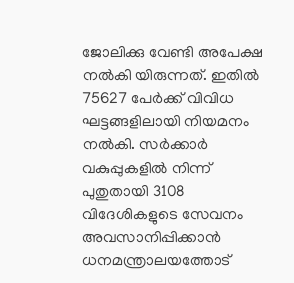ജോലിക്കു വേണ്ടി അപേക്ഷ നൽകി യിരുന്നത്. ഇതിൽ 75627 പേർക്ക് വിവിധ ഘട്ടങ്ങളിലായി നിയമനം നൽകി. സർക്കാർ വകുപ്പുകളിൽ നിന്ന് പുതുതായി 3108 വിദേശികളുടെ സേവനം അവസാനിപ്പിക്കാൻ ധനമന്ത്രാലയത്തോട്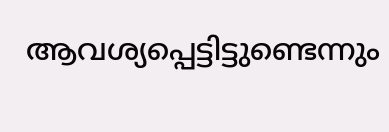ആവശ്യപ്പെട്ടിട്ടുണ്ടെന്നും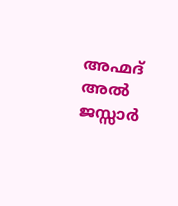അഹ്മദ് അൽ ജസ്സാർ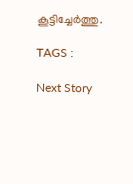കൂട്ടിച്ചേർത്തു.

TAGS :

Next Story